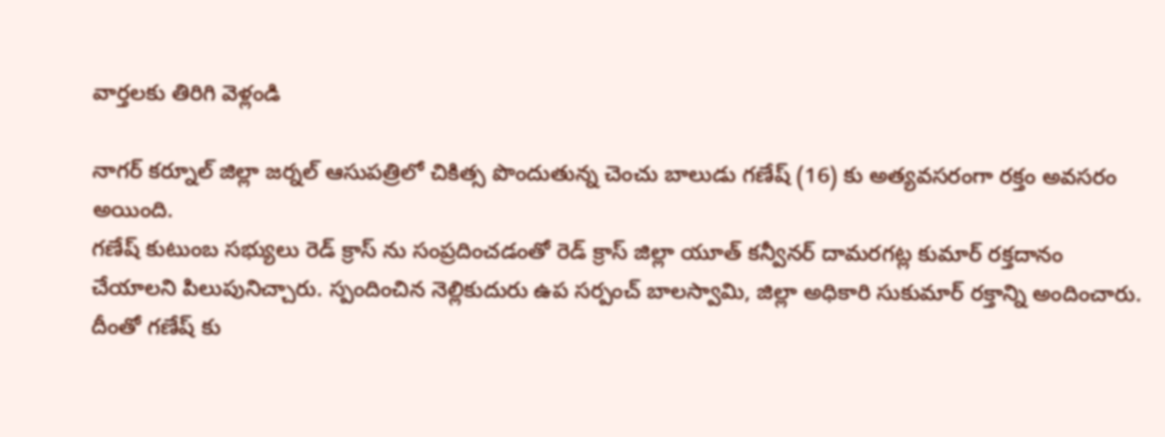వార్తలకు తిరిగి వెళ్లండి

నాగర్ కర్నూల్ జిల్లా జర్నల్ ఆసుపత్రిలో చికిత్స పొందుతున్న చెంచు బాలుడు గణేష్ (16) కు అత్యవసరంగా రక్తం అవసరం అయింది.
గణేష్ కుటుంబ సభ్యులు రెడ్ క్రాస్ ను సంప్రదించడంతో రెడ్ క్రాస్ జిల్లా యూత్ కన్వీనర్ దామరగట్ల కుమార్ రక్తదానం చేయాలని పిలుపునిచ్చారు. స్పందించిన నెల్లికుదురు ఉప సర్పంచ్ బాలస్వామి, జిల్లా అధికారి సుకుమార్ రక్తాన్ని అందించారు. దీంతో గణేష్ కు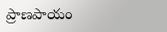ప్రాణపాయం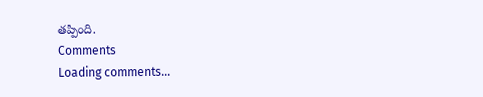తప్పింది.
Comments
Loading comments...